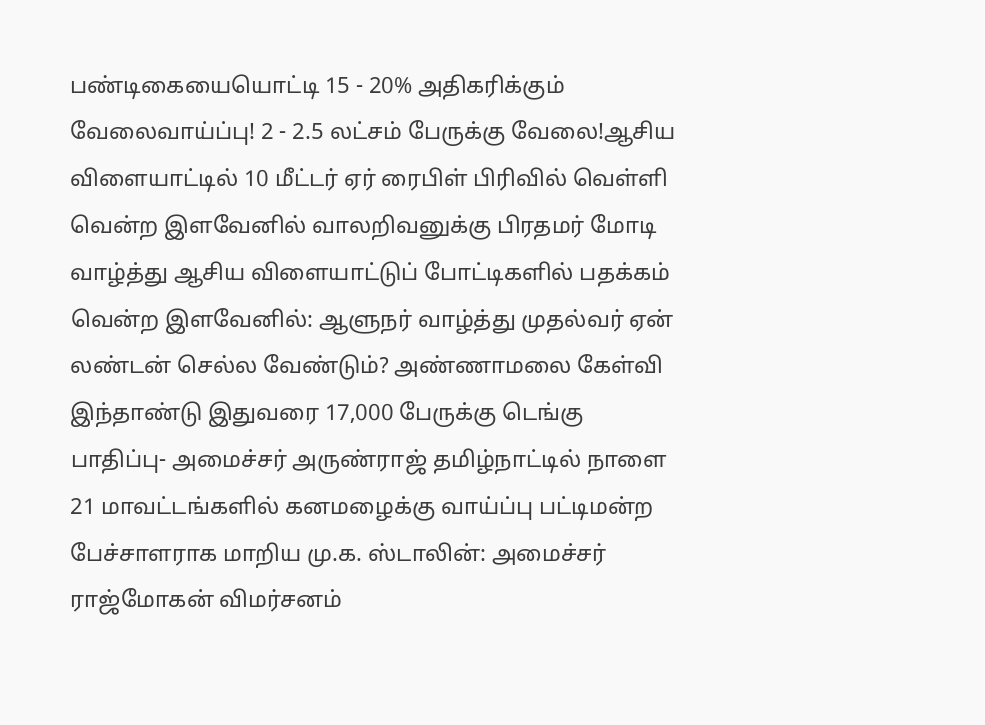பண்டிகையையொட்டி 15 - 20% அதிகரிக்கும் வேலைவாய்ப்பு! 2 - 2.5 லட்சம் பேருக்கு வேலை!ஆசிய விளையாட்டில் 10 மீட்டர் ஏர் ரைபிள் பிரிவில் வெள்ளி வென்ற இளவேனில் வாலறிவனுக்கு பிரதமர் மோடி வாழ்த்து ஆசிய விளையாட்டுப் போட்டிகளில் பதக்கம் வென்ற இளவேனில்: ஆளுநர் வாழ்த்து முதல்வர் ஏன் லண்டன் செல்ல வேண்டும்? அண்ணாமலை கேள்வி இந்தாண்டு இதுவரை 17,000 பேருக்கு டெங்கு பாதிப்பு- அமைச்சர் அருண்ராஜ் தமிழ்நாட்டில் நாளை 21 மாவட்டங்களில் கனமழைக்கு வாய்ப்பு பட்டிமன்ற பேச்சாளராக மாறிய மு.க. ஸ்டாலின்: அமைச்சர் ராஜ்மோகன் விமர்சனம்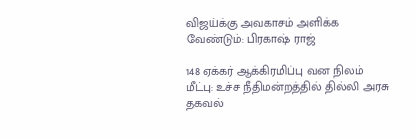விஜய்க்கு அவகாசம் அளிக்க வேண்டும்: பிரகாஷ் ராஜ்

148 ஏக்கர் ஆக்கிரமிப்பு வன நிலம்  மீட்பு: உச்ச நீதிமன்றத்தில் தில்லி அரசு தகவல்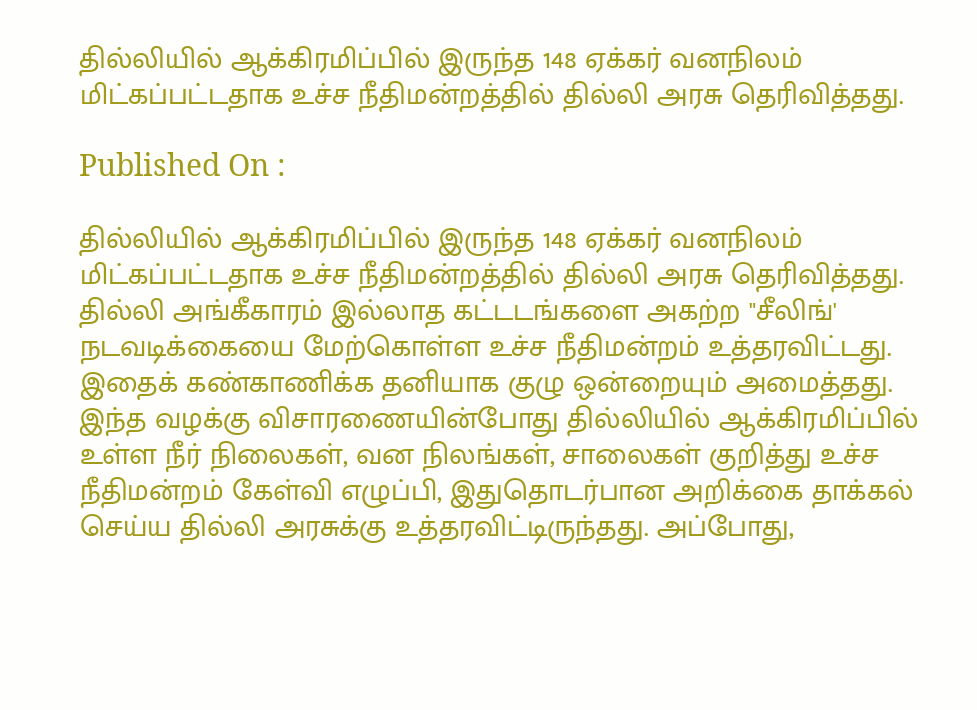தில்லியில் ஆக்கிரமிப்பில் இருந்த 148 ஏக்கர் வனநிலம் மிட்கப்பட்டதாக உச்ச நீதிமன்றத்தில் தில்லி அரசு தெரிவித்தது.

Published On :

தில்லியில் ஆக்கிரமிப்பில் இருந்த 148 ஏக்கர் வனநிலம் மிட்கப்பட்டதாக உச்ச நீதிமன்றத்தில் தில்லி அரசு தெரிவித்தது. தில்லி அங்கீகாரம் இல்லாத கட்டடங்களை அகற்ற "சீலிங்' நடவடிக்கையை மேற்கொள்ள உச்ச நீதிமன்றம் உத்தரவிட்டது. இதைக் கண்காணிக்க தனியாக குழு ஒன்றையும் அமைத்தது.
இந்த வழக்கு விசாரணையின்போது தில்லியில் ஆக்கிரமிப்பில் உள்ள நீர் நிலைகள், வன நிலங்கள், சாலைகள் குறித்து உச்ச நீதிமன்றம் கேள்வி எழுப்பி, இதுதொடர்பான அறிக்கை தாக்கல் செய்ய தில்லி அரசுக்கு உத்தரவிட்டிருந்தது. அப்போது,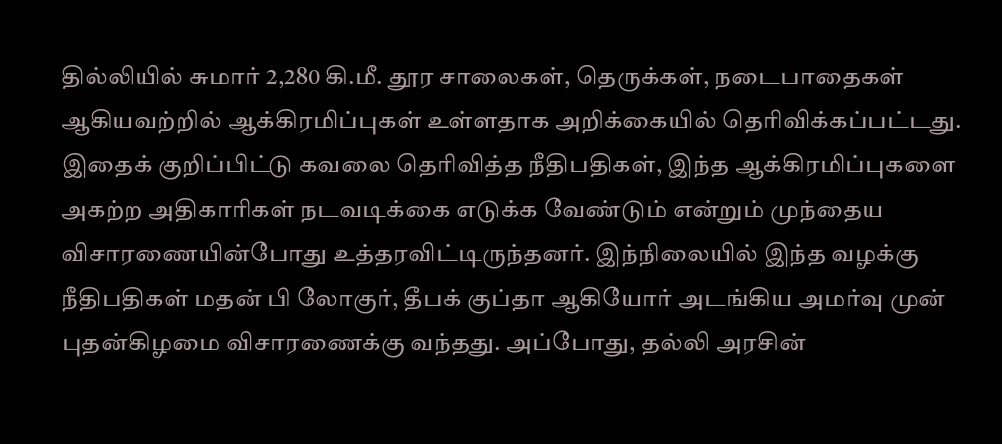தில்லியில் சுமார் 2,280 கி.மீ. தூர சாலைகள், தெருக்கள், நடைபாதைகள் ஆகியவற்றில் ஆக்கிரமிப்புகள் உள்ளதாக அறிக்கையில் தெரிவிக்கப்பட்டது. இதைக் குறிப்பிட்டு கவலை தெரிவித்த நீதிபதிகள், இந்த ஆக்கிரமிப்புகளை அகற்ற அதிகாரிகள் நடவடிக்கை எடுக்க வேண்டும் என்றும் முந்தைய விசாரணையின்போது உத்தரவிட்டிருந்தனர். இந்நிலையில் இந்த வழக்கு நீதிபதிகள் மதன் பி லோகுர், தீபக் குப்தா ஆகியோர் அடங்கிய அமர்வு முன் புதன்கிழமை விசாரணைக்கு வந்தது. அப்போது, தல்லி அரசின்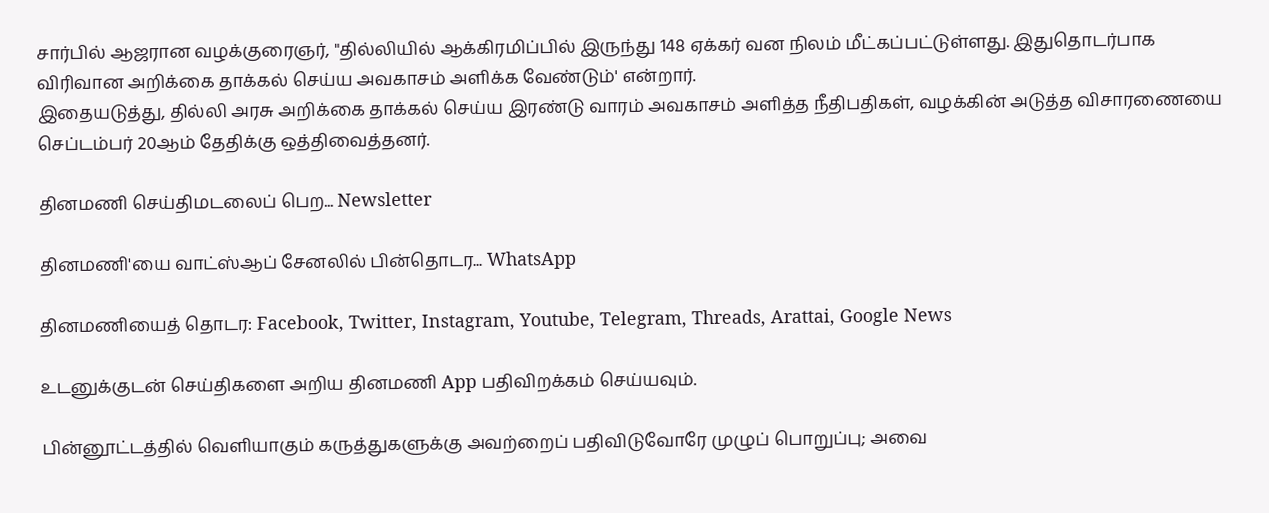சார்பில் ஆஜரான வழக்குரைஞர், "தில்லியில் ஆக்கிரமிப்பில் இருந்து 148 ஏக்கர் வன நிலம் மீட்கப்பட்டுள்ளது. இதுதொடர்பாக விரிவான அறிக்கை தாக்கல் செய்ய அவகாசம் அளிக்க வேண்டும்' என்றார்.
இதையடுத்து, தில்லி அரசு அறிக்கை தாக்கல் செய்ய இரண்டு வாரம் அவகாசம் அளித்த நீதிபதிகள், வழக்கின் அடுத்த விசாரணையை செப்டம்பர் 20ஆம் தேதிக்கு ஒத்திவைத்தனர்.

தினமணி செய்திமடலைப் பெற... Newsletter

தினமணி'யை வாட்ஸ்ஆப் சேனலில் பின்தொடர... WhatsApp

தினமணியைத் தொடர: Facebook, Twitter, Instagram, Youtube, Telegram, Threads, Arattai, Google News

உடனுக்குடன் செய்திகளை அறிய தினமணி App பதிவிறக்கம் செய்யவும்.

பின்னூட்டத்தில் வெளியாகும் கருத்துகளுக்கு அவற்றைப் பதிவிடுவோரே முழுப் பொறுப்பு; அவை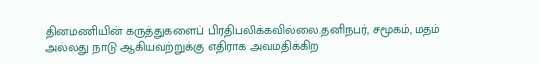தினமணியின் கருத்துகளைப் பிரதிபலிக்கவில்லை.தனிநபர், சமூகம், மதம் அல்லது நாடு ஆகியவற்றுக்கு எதிராக அவமதிக்கிற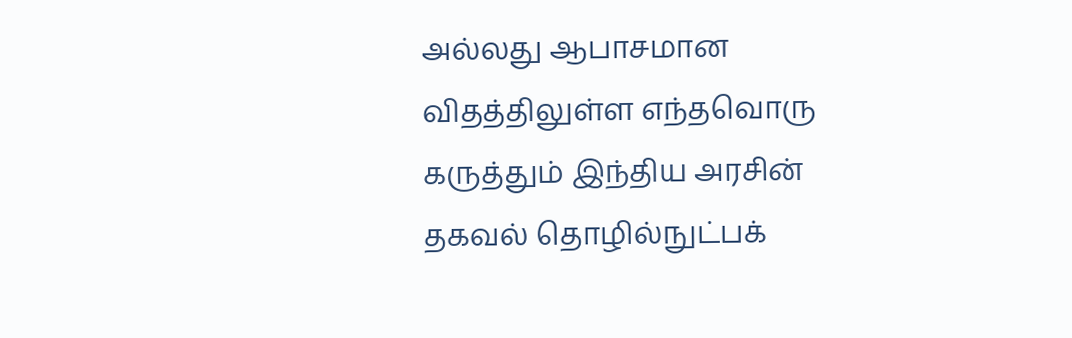அல்லது ஆபாசமான விதத்திலுள்ள எந்தவொரு கருத்தும் இந்திய அரசின் தகவல் தொழில்நுட்பக்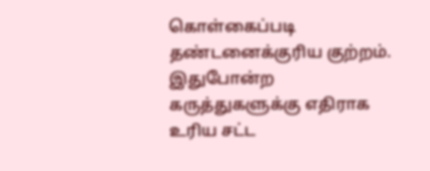கொள்கைப்படி தண்டனைக்குரிய குற்றம். இதுபோன்ற கருத்துகளுக்கு எதிராக உரிய சட்ட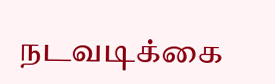நடவடிக்கை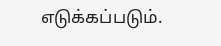எடுக்கப்படும்.